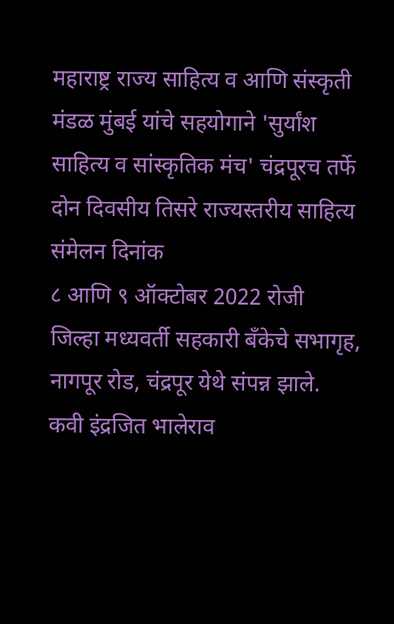महाराष्ट्र राज्य साहित्य व आणि संस्कृती मंडळ मुंबई यांचे सहयोगाने 'सुर्यांश साहित्य व सांस्कृतिक मंच' चंद्रपूरच तर्फे दोन दिवसीय तिसरे राज्यस्तरीय साहित्य संमेलन दिनांक
८ आणि ९ ऑक्टोबर 2022 रोजी
जिल्हा मध्यवर्ती सहकारी बँकेचे सभागृह, नागपूर रोड, चंद्रपूर येथे संपन्न झाले.
कवी इंद्रजित भालेराव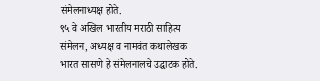संमेलनाध्यक्ष होते.
९५ वे अखिल भारतीय मराठी साहित्य संमेलन, अध्यक्ष व नामवंत कथालेखक भारत सासणे हे संमेलनालचे उद्घाटक होते.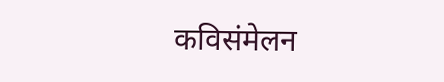कविसंमेलन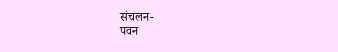संचलन-
पवन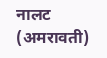नालट (अमरावती)